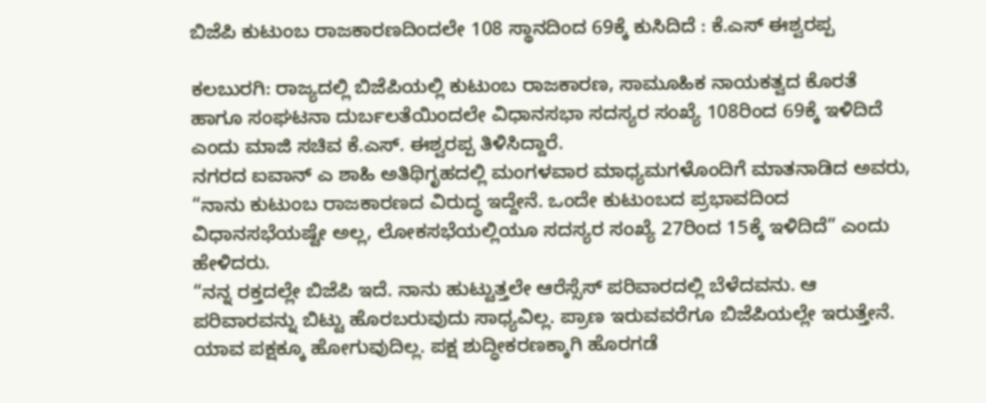ಬಿಜೆಪಿ ಕುಟುಂಬ ರಾಜಕಾರಣದಿಂದಲೇ 108 ಸ್ಥಾನದಿಂದ 69ಕ್ಕೆ ಕುಸಿದಿದೆ : ಕೆ.ಎಸ್ ಈಶ್ವರಪ್ಪ

ಕಲಬುರಗಿ: ರಾಜ್ಯದಲ್ಲಿ ಬಿಜೆಪಿಯಲ್ಲಿ ಕುಟುಂಬ ರಾಜಕಾರಣ, ಸಾಮೂಹಿಕ ನಾಯಕತ್ವದ ಕೊರತೆ ಹಾಗೂ ಸಂಘಟನಾ ದುರ್ಬಲತೆಯಿಂದಲೇ ವಿಧಾನಸಭಾ ಸದಸ್ಯರ ಸಂಖ್ಯೆ 108ರಿಂದ 69ಕ್ಕೆ ಇಳಿದಿದೆ ಎಂದು ಮಾಜಿ ಸಚಿವ ಕೆ.ಎಸ್. ಈಶ್ವರಪ್ಪ ತಿಳಿಸಿದ್ದಾರೆ.
ನಗರದ ಐವಾನ್ ಎ ಶಾಹಿ ಅತಿಥಿಗೃಹದಲ್ಲಿ ಮಂಗಳವಾರ ಮಾಧ್ಯಮಗಳೊಂದಿಗೆ ಮಾತನಾಡಿದ ಅವರು, “ನಾನು ಕುಟುಂಬ ರಾಜಕಾರಣದ ವಿರುದ್ಧ ಇದ್ದೇನೆ. ಒಂದೇ ಕುಟುಂಬದ ಪ್ರಭಾವದಿಂದ ವಿಧಾನಸಭೆಯಷ್ಟೇ ಅಲ್ಲ, ಲೋಕಸಭೆಯಲ್ಲಿಯೂ ಸದಸ್ಯರ ಸಂಖ್ಯೆ 27ರಿಂದ 15ಕ್ಕೆ ಇಳಿದಿದೆ” ಎಂದು ಹೇಳಿದರು.
“ನನ್ನ ರಕ್ತದಲ್ಲೇ ಬಿಜೆಪಿ ಇದೆ. ನಾನು ಹುಟ್ಟುತ್ತಲೇ ಆರೆಸ್ಸೆಸ್ ಪರಿವಾರದಲ್ಲಿ ಬೆಳೆದವನು. ಆ ಪರಿವಾರವನ್ನು ಬಿಟ್ಟು ಹೊರಬರುವುದು ಸಾಧ್ಯವಿಲ್ಲ. ಪ್ರಾಣ ಇರುವವರೆಗೂ ಬಿಜೆಪಿಯಲ್ಲೇ ಇರುತ್ತೇನೆ. ಯಾವ ಪಕ್ಷಕ್ಕೂ ಹೋಗುವುದಿಲ್ಲ. ಪಕ್ಷ ಶುದ್ಧೀಕರಣಕ್ಕಾಗಿ ಹೊರಗಡೆ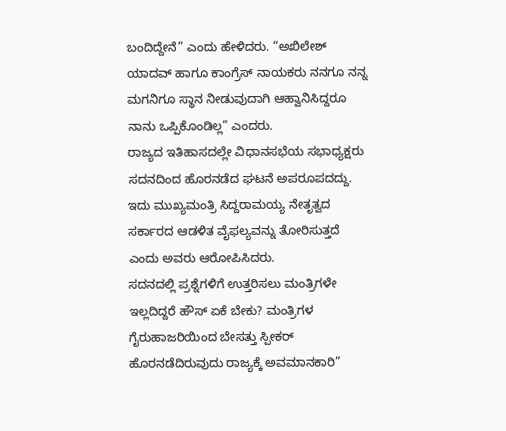ಬಂದಿದ್ದೇನೆ” ಎಂದು ಹೇಳಿದರು. “ಅಖಿಲೇಶ್ ಯಾದವ್ ಹಾಗೂ ಕಾಂಗ್ರೆಸ್ ನಾಯಕರು ನನಗೂ ನನ್ನ ಮಗನಿಗೂ ಸ್ಥಾನ ನೀಡುವುದಾಗಿ ಆಹ್ವಾನಿಸಿದ್ದರೂ ನಾನು ಒಪ್ಪಿಕೊಂಡಿಲ್ಲ” ಎಂದರು.
ರಾಜ್ಯದ ಇತಿಹಾಸದಲ್ಲೇ ವಿಧಾನಸಭೆಯ ಸಭಾಧ್ಯಕ್ಷರು ಸದನದಿಂದ ಹೊರನಡೆದ ಘಟನೆ ಅಪರೂಪದದ್ದು. ಇದು ಮುಖ್ಯಮಂತ್ರಿ ಸಿದ್ದರಾಮಯ್ಯ ನೇತೃತ್ವದ ಸರ್ಕಾರದ ಆಡಳಿತ ವೈಫಲ್ಯವನ್ನು ತೋರಿಸುತ್ತದೆ ಎಂದು ಅವರು ಆರೋಪಿಸಿದರು.
ಸದನದಲ್ಲಿ ಪ್ರಶ್ನೆಗಳಿಗೆ ಉತ್ತರಿಸಲು ಮಂತ್ರಿಗಳೇ ಇಲ್ಲದಿದ್ದರೆ ಹೌಸ್ ಏಕೆ ಬೇಕು? ಮಂತ್ರಿಗಳ ಗೈರುಹಾಜರಿಯಿಂದ ಬೇಸತ್ತು ಸ್ಪೀಕರ್ ಹೊರನಡೆದಿರುವುದು ರಾಜ್ಯಕ್ಕೆ ಅವಮಾನಕಾರಿ”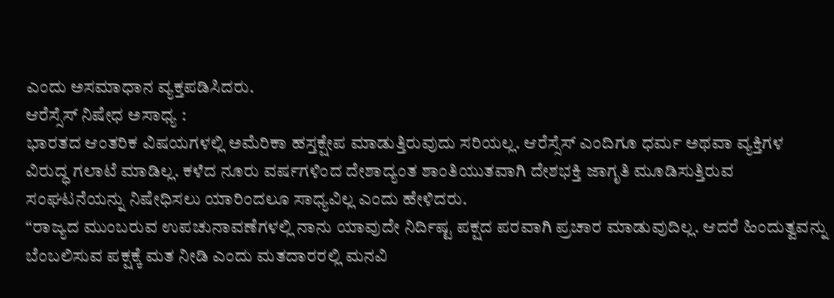ಎಂದು ಅಸಮಾಧಾನ ವ್ಯಕ್ತಪಡಿಸಿದರು.
ಆರೆಸ್ಸೆಸ್ ನಿಷೇಧ ಅಸಾಧ್ಯ :
ಭಾರತದ ಆಂತರಿಕ ವಿಷಯಗಳಲ್ಲಿ ಅಮೆರಿಕಾ ಹಸ್ತಕ್ಷೇಪ ಮಾಡುತ್ತಿರುವುದು ಸರಿಯಲ್ಲ. ಆರೆಸ್ಸೆಸ್ ಎಂದಿಗೂ ಧರ್ಮ ಅಥವಾ ವ್ಯಕ್ತಿಗಳ ವಿರುದ್ಧ ಗಲಾಟೆ ಮಾಡಿಲ್ಲ. ಕಳೆದ ನೂರು ವರ್ಷಗಳಿಂದ ದೇಶಾದ್ಯಂತ ಶಾಂತಿಯುತವಾಗಿ ದೇಶಭಕ್ತಿ ಜಾಗೃತಿ ಮೂಡಿಸುತ್ತಿರುವ ಸಂಘಟನೆಯನ್ನು ನಿಷೇಧಿಸಲು ಯಾರಿಂದಲೂ ಸಾಧ್ಯವಿಲ್ಲ ಎಂದು ಹೇಳಿದರು.
“ರಾಜ್ಯದ ಮುಂಬರುವ ಉಪಚುನಾವಣೆಗಳಲ್ಲಿ ನಾನು ಯಾವುದೇ ನಿರ್ದಿಷ್ಟ ಪಕ್ಷದ ಪರವಾಗಿ ಪ್ರಚಾರ ಮಾಡುವುದಿಲ್ಲ. ಆದರೆ ಹಿಂದುತ್ವವನ್ನು ಬೆಂಬಲಿಸುವ ಪಕ್ಷಕ್ಕೆ ಮತ ನೀಡಿ ಎಂದು ಮತದಾರರಲ್ಲಿ ಮನವಿ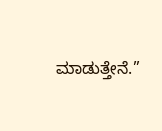ಮಾಡುತ್ತೇನೆ.”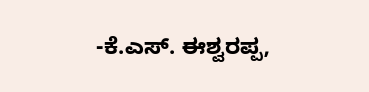-ಕೆ.ಎಸ್. ಈಶ್ವರಪ್ಪ,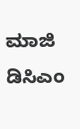ಮಾಜಿ ಡಿಸಿಎಂ